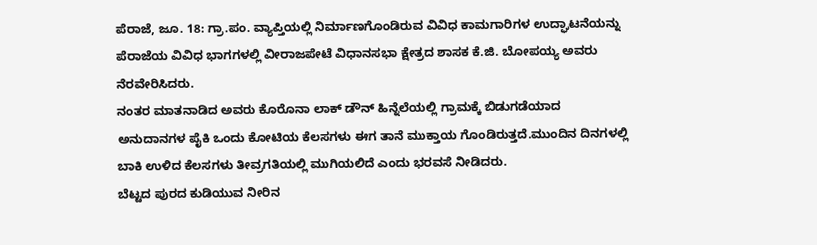ಪೆರಾಜೆ, ಜೂ. 18: ಗ್ರಾ.ಪಂ. ವ್ಯಾಪ್ತಿಯಲ್ಲಿ ನಿರ್ಮಾಣಗೊಂಡಿರುವ ವಿವಿಧ ಕಾಮಗಾರಿಗಳ ಉದ್ಘಾಟನೆಯನ್ನು ಪೆರಾಜೆಯ ವಿವಿಧ ಭಾಗಗಳಲ್ಲಿ ವೀರಾಜಪೇಟೆ ವಿಧಾನಸಭಾ ಕ್ಷೇತ್ರದ ಶಾಸಕ ಕೆ.ಜಿ. ಬೋಪಯ್ಯ ಅವರು ನೆರವೇರಿಸಿದರು.
ನಂತರ ಮಾತನಾಡಿದ ಅವರು ಕೊರೊನಾ ಲಾಕ್ ಡೌನ್ ಹಿನ್ನೆಲೆಯಲ್ಲಿ ಗ್ರಾಮಕ್ಕೆ ಬಿಡುಗಡೆಯಾದ ಅನುದಾನಗಳ ಪೈಕಿ ಒಂದು ಕೋಟಿಯ ಕೆಲಸಗಳು ಈಗ ತಾನೆ ಮುಕ್ತಾಯ ಗೊಂಡಿರುತ್ತದೆ.ಮುಂದಿನ ದಿನಗಳಲ್ಲಿ ಬಾಕಿ ಉಳಿದ ಕೆಲಸಗಳು ತೀವ್ರಗತಿಯಲ್ಲಿ ಮುಗಿಯಲಿದೆ ಎಂದು ಭರವಸೆ ನೀಡಿದರು.
ಬೆಟ್ಟದ ಪುರದ ಕುಡಿಯುವ ನೀರಿನ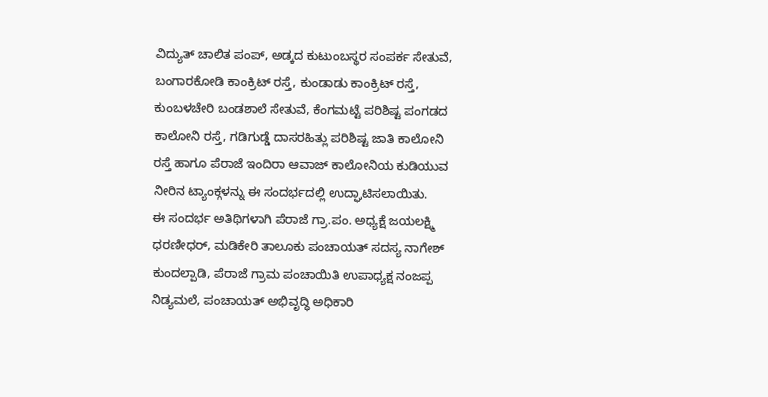ವಿದ್ಯುತ್ ಚಾಲಿತ ಪಂಪ್, ಅಡ್ಕದ ಕುಟುಂಬಸ್ಥರ ಸಂಪರ್ಕ ಸೇತುವೆ, ಬಂಗಾರಕೋಡಿ ಕಾಂಕ್ರಿಟ್ ರಸ್ತೆ, ಕುಂಡಾಡು ಕಾಂಕ್ರಿಟ್ ರಸ್ತೆ, ಕುಂಬಳಚೇರಿ ಬಂಡಶಾಲೆ ಸೇತುವೆ, ಕೆಂಗಮಟ್ಟೆ ಪರಿಶಿಷ್ಟ ಪಂಗಡದ ಕಾಲೋನಿ ರಸ್ತೆ, ಗಡಿಗುಡ್ಡೆ ದಾಸರಹಿತ್ಲು ಪರಿಶಿಷ್ಟ ಜಾತಿ ಕಾಲೋನಿ ರಸ್ತೆ ಹಾಗೂ ಪೆರಾಜೆ ಇಂದಿರಾ ಆವಾಜ್ ಕಾಲೋನಿಯ ಕುಡಿಯುವ ನೀರಿನ ಟ್ಯಾಂಕ್ಗಳನ್ನು ಈ ಸಂದರ್ಭದಲ್ಲಿ ಉದ್ಘಾಟಿಸಲಾಯಿತು.
ಈ ಸಂದರ್ಭ ಅತಿಥಿಗಳಾಗಿ ಪೆರಾಜೆ ಗ್ರಾ.ಪಂ. ಅಧ್ಯಕ್ಷೆ ಜಯಲಕ್ಷ್ಮಿ ಧರಣೀಧರ್, ಮಡಿಕೇರಿ ತಾಲೂಕು ಪಂಚಾಯತ್ ಸದಸ್ಯ ನಾಗೇಶ್ ಕುಂದಲ್ಪಾಡಿ, ಪೆರಾಜೆ ಗ್ರಾಮ ಪಂಚಾಯಿತಿ ಉಪಾಧ್ಯಕ್ಷ ನಂಜಪ್ಪ ನಿಡ್ಯಮಲೆ, ಪಂಚಾಯತ್ ಅಭಿವೃದ್ಧಿ ಅಧಿಕಾರಿ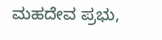ಮಹದೇವ ಪ್ರಭು,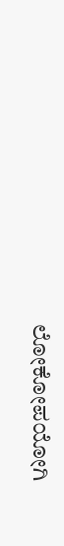ಲೋಕೋಪಯೋಗಿ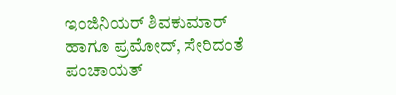ಇಂಜಿನಿಯರ್ ಶಿವಕುಮಾರ್ ಹಾಗೂ ಪ್ರಮೋದ್, ಸೇರಿದಂತೆ ಪಂಚಾಯತ್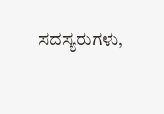ಸದಸ್ಯರುಗಳು,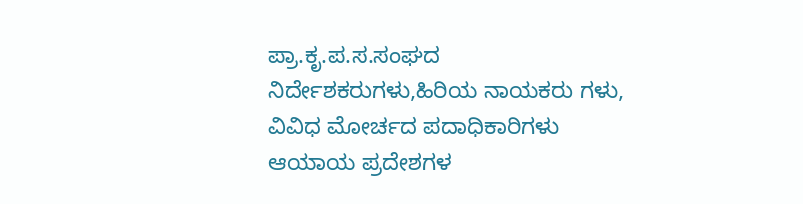ಪ್ರಾ.ಕೃ.ಪ.ಸ.ಸಂಘದ ನಿರ್ದೇಶಕರುಗಳು,ಹಿರಿಯ ನಾಯಕರು ಗಳು, ವಿವಿಧ ಮೋರ್ಚದ ಪದಾಧಿಕಾರಿಗಳು ಆಯಾಯ ಪ್ರದೇಶಗಳ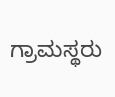ಗ್ರಾಮಸ್ಥರು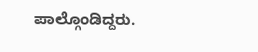ಪಾಲ್ಗೊಂಡಿದ್ದರು.